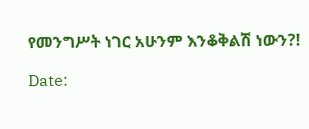የመንግሥት ነገር አሁንም እንቆቅልሽ ነውን?!

Date: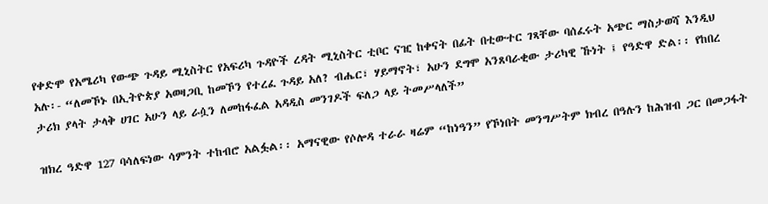የቀድሞ የአሜሪካ የውጭ ጉዳይ ሚኒስትር የአፍሪካ ጉዳዮች ረዳት ሚኒስትር ቲቦር ናዢ ከቀናት በፊት በቲውተር ገጻቸው ባሰፈሩት አጭር ማስታወሻ እንዲህ አሉ፡- “ለመኾኑ በኢትዮጵያ አወዛጋቢ ከመኾን የተረፈ ጉዳይ አለ? ብሔር፣ ሃይማኖት፣ አሁን ደግሞ አንጸባራቂው ታሪካዊ ኹነት ፤ የዓድዋ ድል፡፡ የከበረ ታሪክ ያላት ታላቅ ሀገር አሁን ላይ ራሷን ለመከፋፈል አዳዲስ መንገዶች ፍለጋ ላይ ትመሥላለች”

ዝክረ ዓድዋ 127 ባሳለፍነው ሳምንት ተከብሮ አልፏል፡፡ አማናዊው የሶሎዳ ተራራ ዛሬም “ከነዓን” የኾነበት መንግሥትም ክብረ በዓሉን ከሕዝብ ጋር በመጋፋት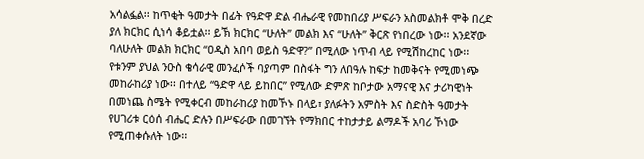አሳልፏል፡፡ ከጥቂት ዓመታት በፊት የዓድዋ ድል ብሔራዊ የመከበሪያ ሥፍራን አስመልክቶ ሞቅ በረድ ያለ ክርክር ሲነሳ ቆይቷል፡፡ ይኽ ክርክር “ሁለት” መልክ እና “ሁለት” ቅርጽ የነበረው ነው፡፡ አንደኛው ባለሁለት መልክ ክርክር “ዐዲስ አበባ ወይስ ዓድዋ?” በሚለው ነጥብ ላይ የሚሽከረከር ነው፡፡ የቱንም ያህል ንዑስ ቄሳራዊ መንፈሶች ባያጣም በስፋት ግን ለበዓሉ ከፍታ ከመቅናት የሚመነጭ መከራከሪያ ነው፡፡ በተለይ “ዓድዋ ላይ ይከበር” የሚለው ድምጽ ከቦታው አማናዊ እና ታሪካዊነት በመነጨ ስሜት የሚቀርብ መከራከሪያ ከመኾኑ በላይ፣ ያለፉትን አምስት እና ስድስት ዓመታት የሀገሪቱ ርዕሰ ብሔር ድሉን በሥፍራው በመገኘት የማክበር ተከታታይ ልማዶች አባሪ ኾነው የሚጠቀሱለት ነው፡፡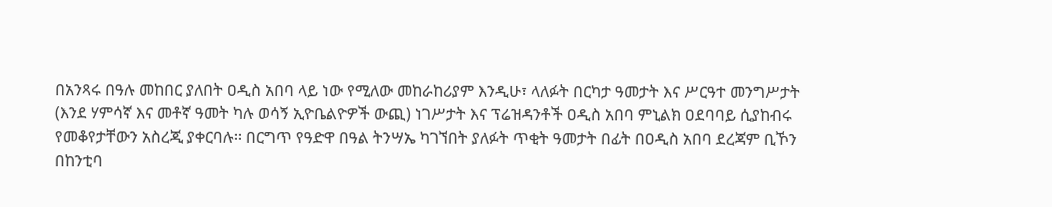በአንጻሩ በዓሉ መከበር ያለበት ዐዲስ አበባ ላይ ነው የሚለው መከራከሪያም እንዲሁ፣ ላለፉት በርካታ ዓመታት እና ሥርዓተ መንግሥታት (እንደ ሃምሳኛ እና መቶኛ ዓመት ካሉ ወሳኝ ኢዮቤልዮዎች ውጪ) ነገሥታት እና ፕሬዝዳንቶች ዐዲስ አበባ ምኒልክ ዐደባባይ ሲያከብሩ የመቆየታቸውን አስረጂ ያቀርባሉ፡፡ በርግጥ የዓድዋ በዓል ትንሣኤ ካገኘበት ያለፉት ጥቂት ዓመታት በፊት በዐዲስ አበባ ደረጃም ቢኾን በከንቲባ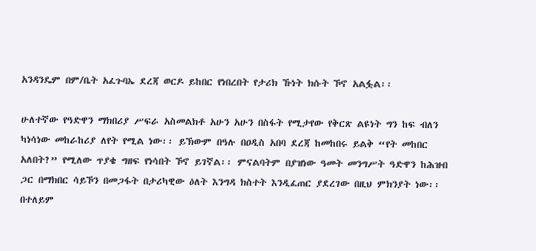አንዳንዴም በም/ቤት አፈጉባኤ ደረጃ ወርዶ ይከበር የነበረበት የታሪክ ኹነት ክሱት ኾኖ አልፏል፡፡

ሁለተኛው የዓድዋን ማክበሪያ ሥፍራ አስመልክቶ አሁን አሁን በስፋት የሚታየው የቅርጽ ልዩነት ግን ከፍ ብለን ካነሳነው መከራከሪያ ለየት የሚል ነው፡፡ ይኽውም በዓሉ በዐዲስ አበባ ደረጃ ከመከበሩ ይልቅ “የት መከበር አለበት?” የሚለው ጥያቄ ግዘፍ የነሳበት ኾኖ ይገኛል፡፡ ምናልባትም በያዝነው ዓመት መንግሥት ዓድዋን ከሕዝብ ጋር በማክበር ሳይኾን በመጋፋት በታሪካዊው ዕለት እንግዳ ክስተት እንዲፈጠር ያደረገው በዚህ ምክንያት ነው፡፡ በተለይም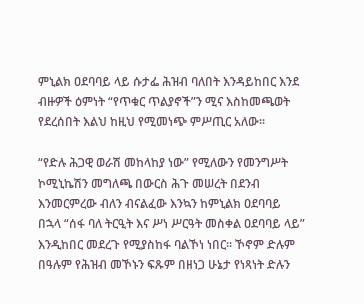ምኒልክ ዐደባባይ ላይ ሱታፌ ሕዝብ ባለበት እንዳይከበር እንደ ብዙዎች ዕምነት “የጥቁር ጥልያኖች”ን ሚና እስከመጫወት የደረሰበት እልህ ከዚህ የሚመነጭ ምሥጢር አለው፡፡

“የድሉ ሕጋዊ ወራሽ መከላከያ ነው” የሚለውን የመንግሥት ኮሚኒኬሽን መግለጫ በውርስ ሕጉ መሠረት በደንብ እንመርምረው ብለን ብናልፈው እንኳን ከምኒልክ ዐደባባይ በኋላ “ሰፋ ባለ ትርዒት እና ሥነ ሥርዓት መስቀል ዐደባባይ ላይ” እንዲከበር መደረጉ የሚያስከፋ ባልኾነ ነበር፡፡ ኾኖም ድሉም በዓሉም የሕዝብ መኾኑን ፍጹም በዘነጋ ሁኔታ የነጻነት ድሉን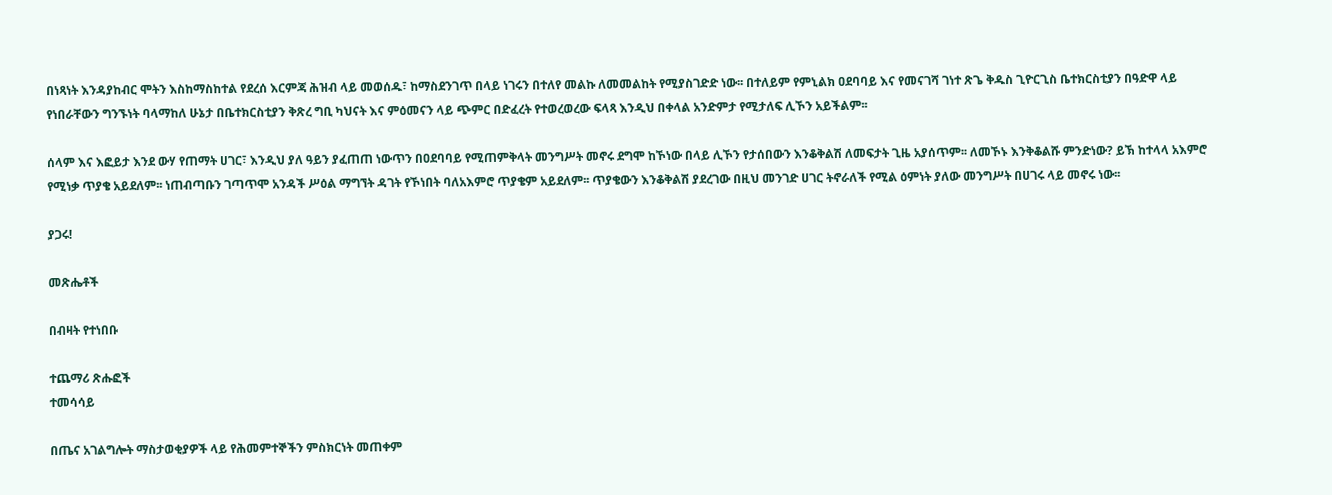በነጻነት እንዳያከብር ሞትን እስከማስከተል የደረሰ እርምጃ ሕዝብ ላይ መወሰዱ፣ ከማስደንገጥ በላይ ነገሩን በተለየ መልኩ ለመመልከት የሚያስገድድ ነው፡፡ በተለይም የምኒልክ ዐደባባይ እና የመናገሻ ገነተ ጽጌ ቅዱስ ጊዮርጊስ ቤተክርስቲያን በዓድዋ ላይ የነበራቸውን ግንኙነት ባላማከለ ሁኔታ በቤተክርስቲያን ቅጽረ ግቢ ካህናት እና ምዕመናን ላይ ጭምር በድፈረት የተወረወረው ፍላጻ እንዲህ በቀላል አንድምታ የሚታለፍ ሊኾን አይችልም፡፡

ሰላም እና እፎይታ እንደ ውሃ የጠማት ሀገር፣ እንዲህ ያለ ዓይን ያፈጠጠ ነውጥን በዐደባባይ የሚጠምቅላት መንግሥት መኖሩ ደግሞ ከኾነው በላይ ሊኾን የታሰበውን እንቆቅልሽ ለመፍታት ጊዜ አያሰጥም፡፡ ለመኾኑ እንቅቆልሹ ምንድነው? ይኽ ከተላላ አእምሮ የሚነቃ ጥያቄ አይደለም፡፡ ነጠብጣቡን ገጣጥሞ አንዳች ሥዕል ማግኘት ዳገት የኾነበት ባለአእምሮ ጥያቄም አይደለም፡፡ ጥያቄውን እንቆቅልሽ ያደረገው በዚህ መንገድ ሀገር ትኖራለች የሚል ዕምነት ያለው መንግሥት በሀገሩ ላይ መኖሩ ነው፡፡

ያጋሩ!

መጽሔቶች

በብዛት የተነበቡ

ተጨማሪ ጽሑፎች
ተመሳሳይ

በጤና አገልግሎት ማስታወቂያዎች ላይ የሕመምተኞችን ምስክርነት መጠቀም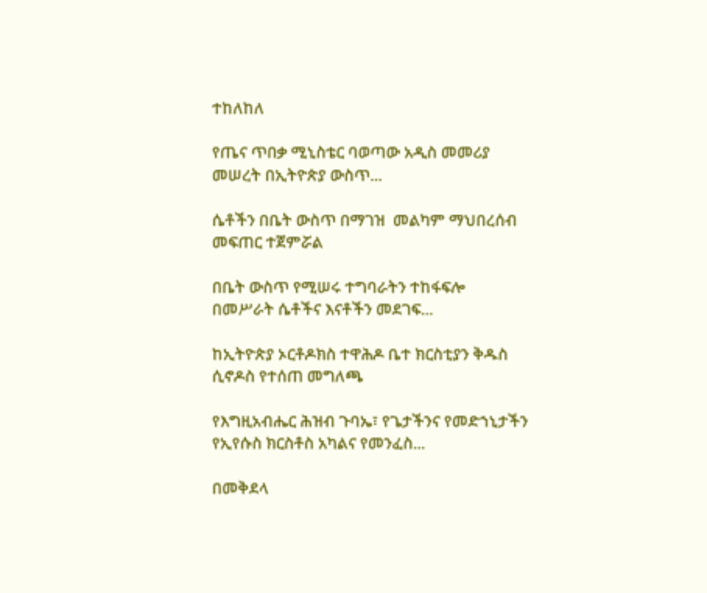ተከለከለ

የጤና ጥበቃ ሚኒስቴር ባወጣው አዲስ መመሪያ መሠረት በኢትዮጵያ ውስጥ...

ሴቶችን በቤት ውስጥ በማገዝ  መልካም ማህበረሰብ መፍጠር ተጀምሯል

በቤት ውስጥ የሚሠሩ ተግባራትን ተከፋፍሎ በመሥራት ሴቶችና እናቶችን መደገፍ...

ከኢትዮጵያ ኦርቶዶክስ ተዋሕዶ ቤተ ክርስቲያን ቅዱስ ሲኖዶስ የተሰጠ መግለጫ

የእግዚአብሔር ሕዝብ ጉባኤ፣ የጌታችንና የመድኀኒታችን የኢየሱስ ክርስቶስ አካልና የመንፈስ...

በመቅደላ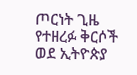ጦርነት ጊዜ የተዘረፉ ቅርሶች ወደ ኢትዮጵያ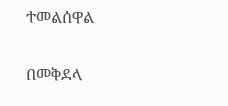ተመልሰዋል

በመቅደላ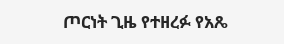ጦርነት ጊዜ የተዘረፉ የአጼ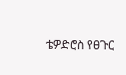ቴዎድሮስ የፀጉር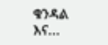ቁንዳል እና...